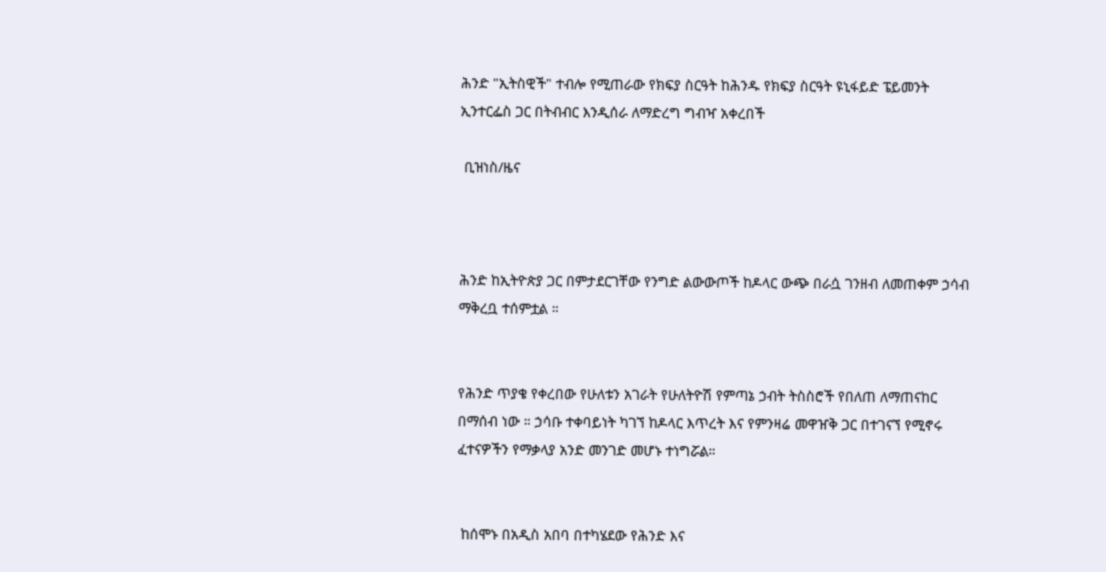ሕንድ "ኢትስዊች" ተብሎ የሚጠራው የክፍያ ስርዓት ከሕንዱ የክፍያ ስርዓት ዩኒፋይድ ፔይመንት ኢንተርፌስ ጋር በትብብር እንዲሰራ ለማድረግ ግብዣ አቀረበች

 ቢዝነስ/ዜና



ሕንድ ከኢትዮጵያ ጋር በምታደርገቸው የንግድ ልውውጦች ከዶላር ውጭ በራሷ ገንዘብ ለመጠቀም ኃሳብ ማቅረቧ ተሰምቷል ።


የሕንድ ጥያቄ የቀረበው የሁለቱን አገራት የሁለትዮሽ የምጣኔ ኃብት ትስስሮች የበለጠ ለማጠናከር በማሰብ ነው ። ኃሳቡ ተቀባይነት ካገኘ ከዶላር እጥረት እና የምንዛሬ መዋዠቅ ጋር በተገናኘ የሚኖሩ ፈተናዎችን የማቃላያ አንድ መንገድ መሆኑ ተነግሯል።


 ከሰሞኑ በአዲስ አበባ በተካሄደው የሕንድ እና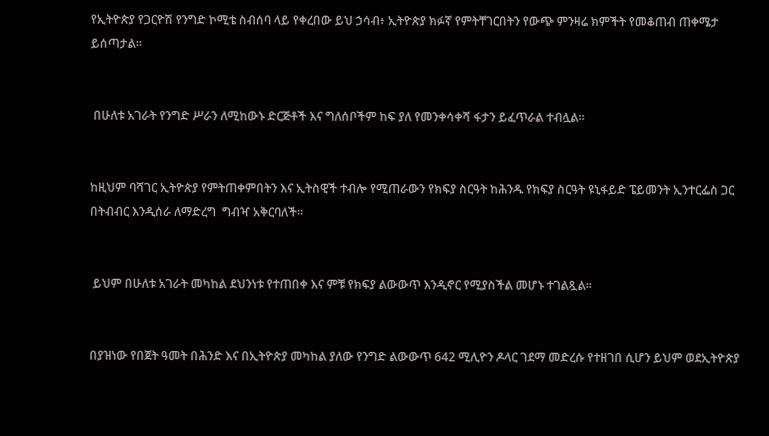የኢትዮጵያ የጋርዮሽ የንግድ ኮሚቴ ስብሰባ ላይ የቀረበው ይህ ኃሳብ፥ ኢትዮጵያ ክፉኛ የምትቸገርበትን የውጭ ምንዛሬ ክምችት የመቆጠብ ጠቀሜታ ይሰጣታል።


 በሁለቱ አገራት የንግድ ሥራን ለሚከውኑ ድርጅቶች እና ግለሰቦችም ከፍ ያለ የመንቀሳቀሻ ፋታን ይፈጥራል ተብሏል።


ከዚህም ባሻገር ኢትዮጵያ የምትጠቀምበትን እና ኢትስዊች ተብሎ የሚጠራውን የክፍያ ስርዓት ከሕንዱ የክፍያ ስርዓት ዩኒፋይድ ፔይመንት ኢንተርፌስ ጋር በትብብር እንዲሰራ ለማድረግ  ግብዣ አቅርባለች።


 ይህም በሁለቱ አገራት መካከል ደህንነቱ የተጠበቀ እና ምቹ የክፍያ ልውውጥ እንዲኖር የሚያስችል መሆኑ ተገልጿል።


በያዝነው የበጀት ዓመት በሕንድ እና በኢትዮጵያ መካከል ያለው የንግድ ልውውጥ 642 ሚሊዮን ዶላር ገደማ መድረሱ የተዘገበ ሲሆን ይህም ወደኢትዮጵያ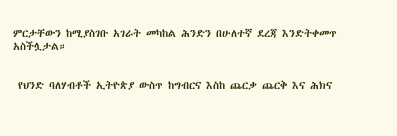ምርታቸውን ከሚያስገቡ አገራት መካከል ሕንድን በሁለተኛ ደረጃ እንድትቀመጥ አስችሏታል።


 የህንድ ባለሃብቶች ኢትዮጵያ ውስጥ ከግብርና እስከ ጨርቃ ጨርቅ እና ሕክና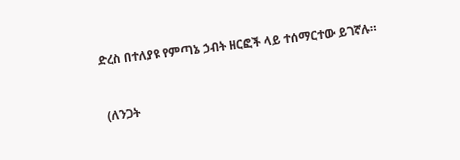ድረስ በተለያዩ የምጣኔ ኃብት ዘርፎች ላይ ተሰማርተው ይገኛሉ።


 (ለንጋት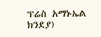ፕሬስ አማኑኤል ክንደያ)